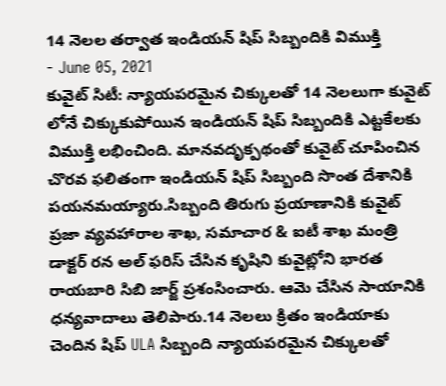14 నెలల తర్వాత ఇండియన్ షిప్ సిబ్బందికి విముక్తి
- June 05, 2021
కువైట్ సిటీ: న్యాయపరమైన చిక్కులతో 14 నెలలుగా కువైట్ లోనే చిక్కుకుపోయిన ఇండియన్ షిప్ సిబ్బందికి ఎట్టకేలకు విముక్తి లభించింది. మానవదృక్పథంతో కువైట్ చూపించిన చొరవ ఫలితంగా ఇండియన్ షిప్ సిబ్బంది సొంత దేశానికి పయనమయ్యారు.సిబ్బంది తిరుగు ప్రయాణానికి కువైట్ ప్రజా వ్యవహారాల శాఖ, సమాచార & ఐటీ శాఖ మంత్రి డాక్టర్ రన అల్ ఫరిస్ చేసిన కృషిని కువైట్లోని భారత రాయబారి సిబి జార్జ్ ప్రశంసించారు. ఆమె చేసిన సాయానికి ధన్యవాదాలు తెలిపారు.14 నెలలు క్రితం ఇండియాకు చెందిన షిప్ ULA సిబ్బంది న్యాయపరమైన చిక్కులతో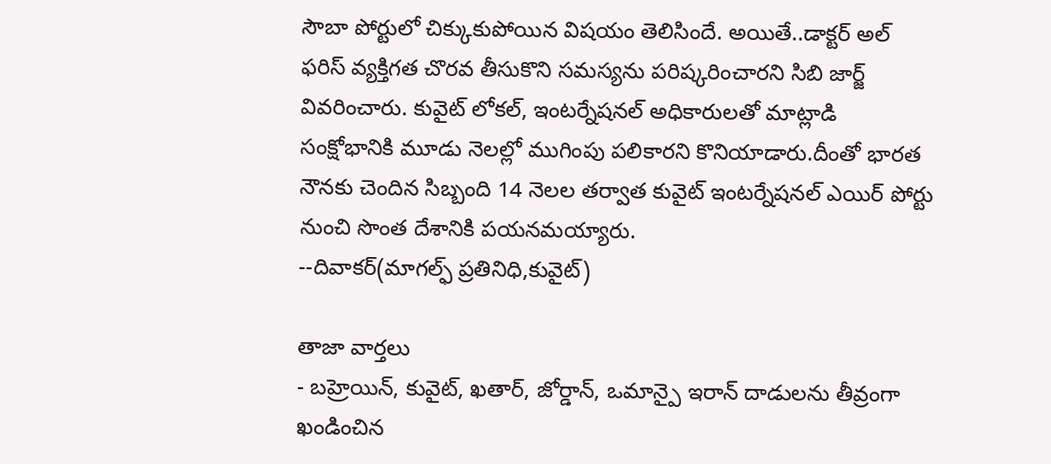సౌబా పోర్టులో చిక్కుకుపోయిన విషయం తెలిసిందే. అయితే..డాక్టర్ అల్ ఫరిస్ వ్యక్తిగత చొరవ తీసుకొని సమస్యను పరిష్కరించారని సిబి జార్జ్ వివరించారు. కువైట్ లోకల్, ఇంటర్నేషనల్ అధికారులతో మాట్లాడి సంక్షోభానికి మూడు నెలల్లో ముగింపు పలికారని కొనియాడారు.దీంతో భారత నౌనకు చెందిన సిబ్బంది 14 నెలల తర్వాత కువైట్ ఇంటర్నేషనల్ ఎయిర్ పోర్టు నుంచి సొంత దేశానికి పయనమయ్యారు.
--దివాకర్(మాగల్ఫ్ ప్రతినిధి,కువైట్)

తాజా వార్తలు
- బహ్రెయిన్, కువైట్, ఖతార్, జోర్డాన్, ఒమాన్పై ఇరాన్ దాడులను తీవ్రంగా ఖండించిన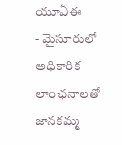యూఏఈ
- మైసూరులో అధికారిక లాంఛనాలతో జానకమ్మ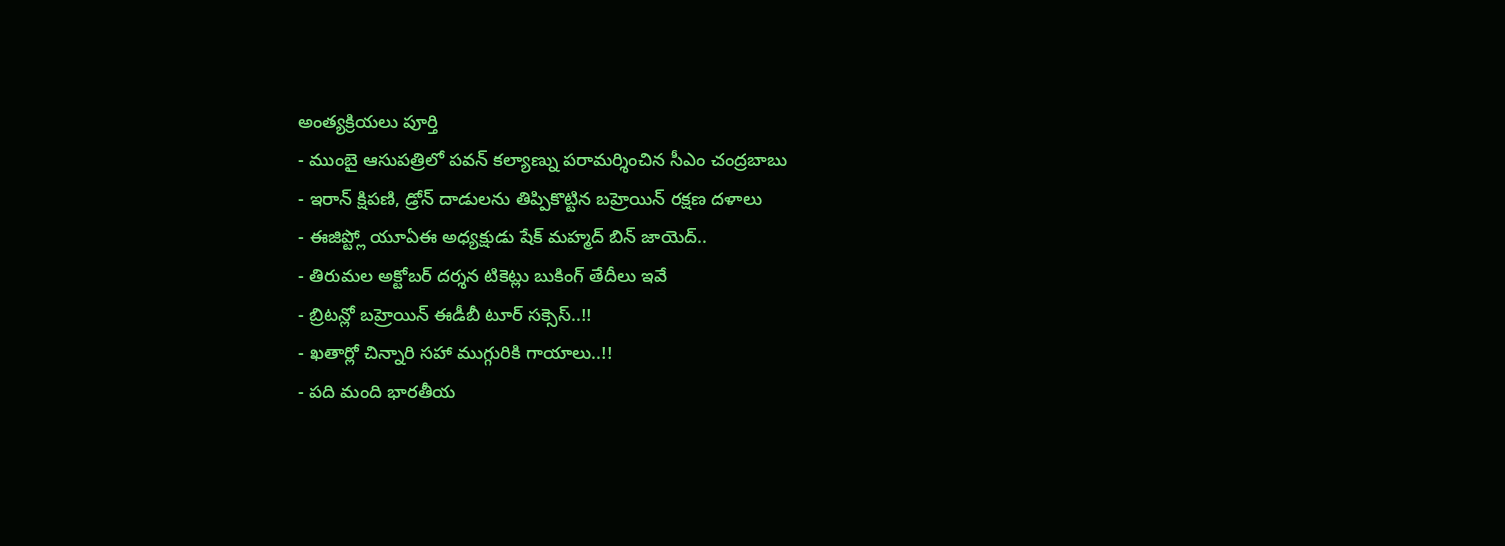అంత్యక్రియలు పూర్తి
- ముంబై ఆసుపత్రిలో పవన్ కల్యాణ్ను పరామర్శించిన సీఎం చంద్రబాబు
- ఇరాన్ క్షిపణి, డ్రోన్ దాడులను తిప్పికొట్టిన బహ్రెయిన్ రక్షణ దళాలు
- ఈజిప్ట్లో యూఏఈ అధ్యక్షుడు షేక్ మహ్మద్ బిన్ జాయెద్..
- తిరుమల అక్టోబర్ దర్శన టికెట్లు బుకింగ్ తేదీలు ఇవే
- బ్రిటన్లో బహ్రెయిన్ ఈడీబీ టూర్ సక్సెస్..!!
- ఖతార్లో చిన్నారి సహా ముగ్గురికి గాయాలు..!!
- పది మంది భారతీయ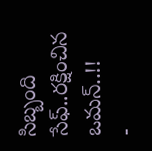సిబ్బంది సేఫ్..రక్షించిన ఒమన్..!!
-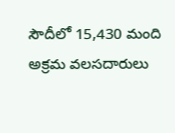సౌదీలో 15,430 మంది అక్రమ వలసదారులు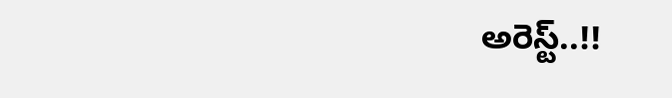అరెస్ట్..!!